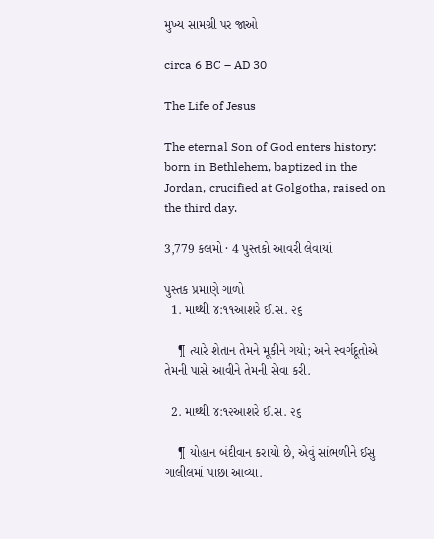મુખ્ય સામગ્રી પર જાઓ

circa 6 BC – AD 30

The Life of Jesus

The eternal Son of God enters history: born in Bethlehem, baptized in the Jordan, crucified at Golgotha, raised on the third day.

3,779 કલમો · 4 પુસ્તકો આવરી લેવાયાં

પુસ્તક પ્રમાણે ગાળો
  1. માથ્થી ૪:૧૧આશરે ઈ.સ. ૨૬

    ¶ ત્યારે શેતાન તેમને મૂકીને ગયો; અને સ્વર્ગદૂતોએ તેમની પાસે આવીને તેમની સેવા કરી.

  2. માથ્થી ૪:૧૨આશરે ઈ.સ. ૨૬

    ¶ યોહાન બંદીવાન કરાયો છે, એવું સાંભળીને ઈસુ ગાલીલમાં પાછા આવ્યા.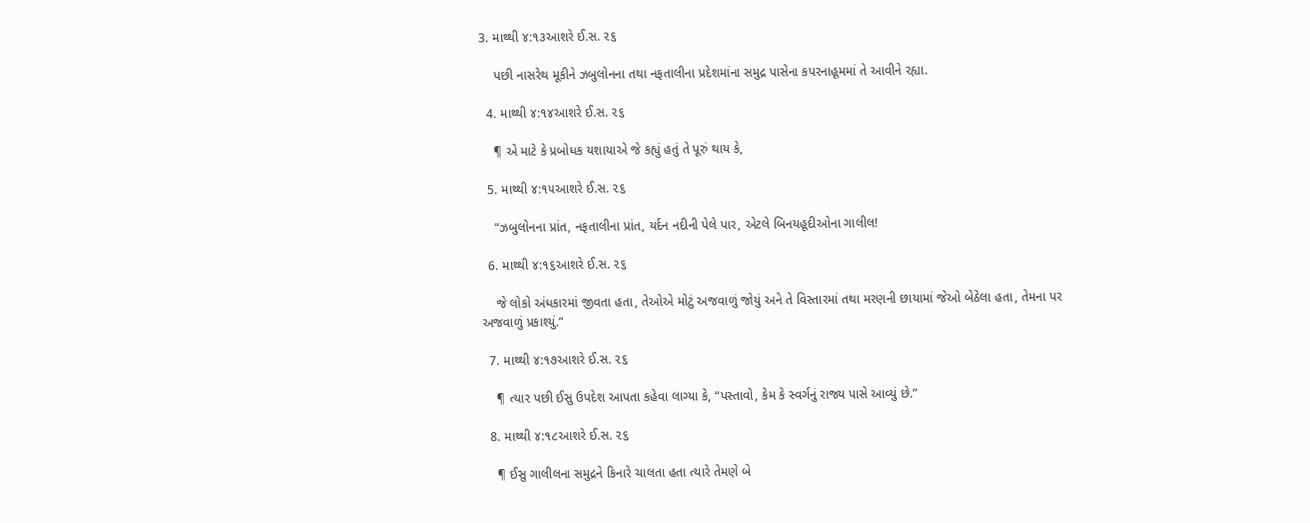3. માથ્થી ૪:૧૩આશરે ઈ.સ. ૨૬

    પછી નાસરેથ મૂકીને ઝબુલોનના તથા નફતાલીના પ્રદેશમાંના સમુદ્ર પાસેના કપરનાહૂમમાં તે આવીને રહ્યા.

  4. માથ્થી ૪:૧૪આશરે ઈ.સ. ૨૬

    ¶ એ માટે કે પ્રબોધક યશાયાએ જે કહ્યું હતું તે પૂરું થાય કે,

  5. માથ્થી ૪:૧૫આશરે ઈ.સ. ૨૬

    “ઝબુલોનના પ્રાંત, નફતાલીના પ્રાંત, યર્દન નદીની પેલે પાર, એટલે બિનયહૂદીઓના ગાલીલ!

  6. માથ્થી ૪:૧૬આશરે ઈ.સ. ૨૬

    જે લોકો અંધકારમાં જીવતા હતા, તેઓએ મોટું અજવાળું જોયું અને તે વિસ્તારમાં તથા મરણની છાયામાં જેઓ બેઠેલા હતા, તેમના પર અજવાળું પ્રકાશ્યું.”

  7. માથ્થી ૪:૧૭આશરે ઈ.સ. ૨૬

    ¶ ત્યાર પછી ઈસુ ઉપદેશ આપતા કહેવા લાગ્યા કે, “પસ્તાવો, કેમ કે સ્વર્ગનું રાજ્ય પાસે આવ્યું છે.”

  8. માથ્થી ૪:૧૮આશરે ઈ.સ. ૨૬

    ¶ ઈસુ ગાલીલના સમુદ્રને કિનારે ચાલતા હતા ત્યારે તેમણે બે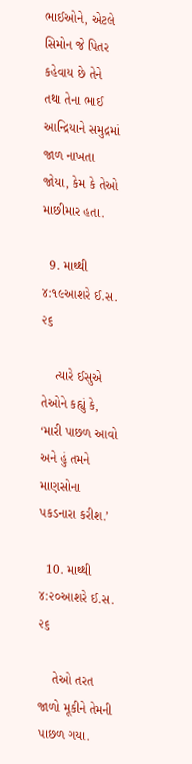ભાઈઓને, એટલે સિમોન જે પિતર કહેવાય છે તેને તથા તેના ભાઈ આન્દ્રિયાને સમુદ્રમાં જાળ નાખતા જોયા, કેમ કે તેઓ માછીમાર હતા.

  9. માથ્થી ૪:૧૯આશરે ઈ.સ. ૨૬

    ત્યારે ઈસુએ તેઓને કહ્યું કે, ‘મારી પાછળ આવો અને હું તમને માણસોના પકડનારા કરીશ.’

  10. માથ્થી ૪:૨૦આશરે ઈ.સ. ૨૬

    તેઓ તરત જાળો મૂકીને તેમની પાછળ ગયા.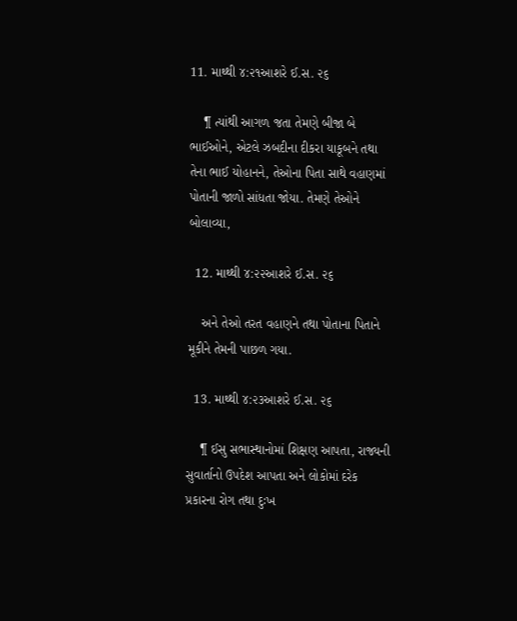11. માથ્થી ૪:૨૧આશરે ઈ.સ. ૨૬

    ¶ ત્યાંથી આગળ જતા તેમણે બીજા બે ભાઈઓને, એટલે ઝબદીના દીકરા યાકૂબને તથા તેના ભાઈ યોહાનને, તેઓના પિતા સાથે વહાણમાં પોતાની જાળો સાંધતા જોયા. તેમણે તેઓને બોલાવ્યા,

  12. માથ્થી ૪:૨૨આશરે ઈ.સ. ૨૬

    અને તેઓ તરત વહાણને તથા પોતાના પિતાને મૂકીને તેમની પાછળ ગયા.

  13. માથ્થી ૪:૨૩આશરે ઈ.સ. ૨૬

    ¶ ઈસુ સભાસ્થાનોમાં શિક્ષણ આપતા, રાજ્યની સુવાર્તાનો ઉપદેશ આપતા અને લોકોમાં દરેક પ્રકારના રોગ તથા દુઃખ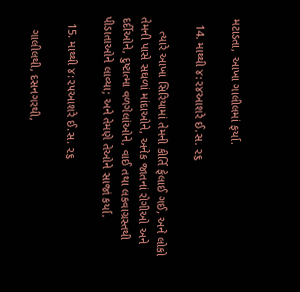મટાડતા, આખા ગાલીલમાં ફર્યા.

  14. માથ્થી ૪:૨૪આશરે ઈ.સ. ૨૬

    ત્યારે આખા સિરિયામાં તેમની કીર્તિ ફેલાઈ ગઈ, અને લોકો તેમની પાસે સઘળાં માંદાઓને, અનેક જાતનાં રોગીઓ અને દર્દીઓને, દુષ્ટાત્મા વળગેલાંઓને, વાઈ તથા લકવાગ્રસ્તથી પીડાતાઓને લાવ્યા; અને તેમણે તેઓને સાજાં કર્યા.

  15. માથ્થી ૪:૨૫આશરે ઈ.સ. ૨૬

    ગાલીલથી, દસનગરથી,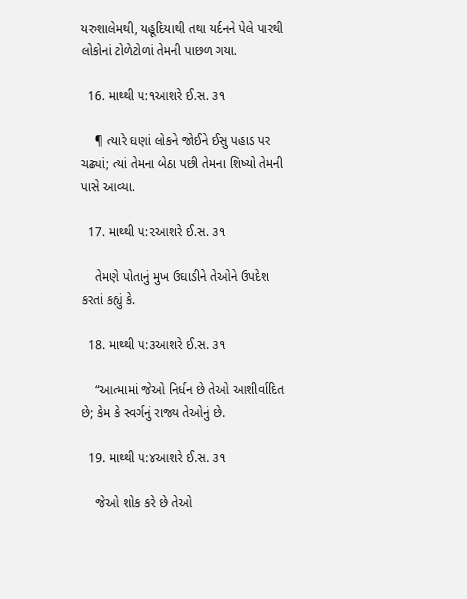યરુશાલેમથી, યહૂદિયાથી તથા યર્દનને પેલે પારથી લોકોનાં ટોળેટોળાં તેમની પાછળ ગયા.

  16. માથ્થી ૫:૧આશરે ઈ.સ. ૩૧

    ¶ ત્યારે ઘણાં લોકને જોઈને ઈસુ પહાડ પર ચઢ્યાં; ત્યાં તેમના બેઠા પછી તેમના શિષ્યો તેમની પાસે આવ્યા.

  17. માથ્થી ૫:૨આશરે ઈ.સ. ૩૧

    તેમણે પોતાનું મુખ ઉઘાડીને તેઓને ઉપદેશ કરતાં કહ્યું કે.

  18. માથ્થી ૫:૩આશરે ઈ.સ. ૩૧

    “આત્મામાં જેઓ નિર્ધન છે તેઓ આશીર્વાદિત છે; કેમ કે સ્વર્ગનું રાજ્ય તેઓનું છે.

  19. માથ્થી ૫:૪આશરે ઈ.સ. ૩૧

    જેઓ શોક કરે છે તેઓ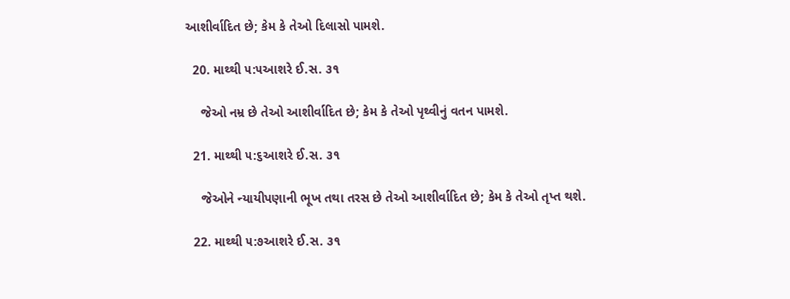આશીર્વાદિત છે; કેમ કે તેઓ દિલાસો પામશે.

  20. માથ્થી ૫:૫આશરે ઈ.સ. ૩૧

    જેઓ નમ્ર છે તેઓ આશીર્વાદિત છે; કેમ કે તેઓ પૃથ્વીનું વતન પામશે.

  21. માથ્થી ૫:૬આશરે ઈ.સ. ૩૧

    જેઓને ન્યાયીપણાની ભૂખ તથા તરસ છે તેઓ આશીર્વાદિત છે; કેમ કે તેઓ તૃપ્ત થશે.

  22. માથ્થી ૫:૭આશરે ઈ.સ. ૩૧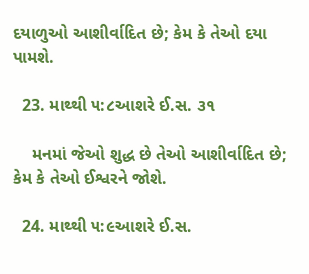દયાળુઓ આશીર્વાદિત છે; કેમ કે તેઓ દયા પામશે.

  23. માથ્થી ૫:૮આશરે ઈ.સ. ૩૧

    મનમાં જેઓ શુદ્ધ છે તેઓ આશીર્વાદિત છે; કેમ કે તેઓ ઈશ્વરને જોશે.

  24. માથ્થી ૫:૯આશરે ઈ.સ.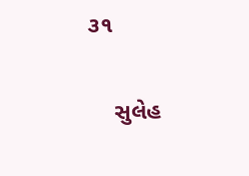૩૧

    સુલેહ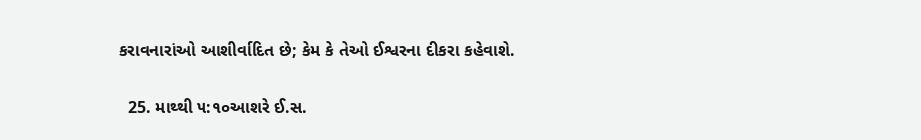કરાવનારાંઓ આશીર્વાદિત છે; કેમ કે તેઓ ઈશ્વરના દીકરા કહેવાશે.

  25. માથ્થી ૫:૧૦આશરે ઈ.સ.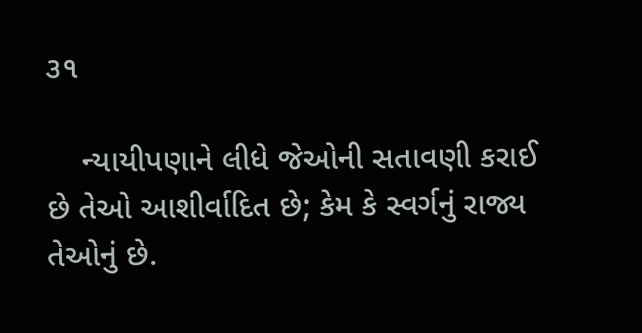૩૧

    ન્યાયીપણાને લીધે જેઓની સતાવણી કરાઈ છે તેઓ આશીર્વાદિત છે; કેમ કે સ્વર્ગનું રાજ્ય તેઓનું છે.